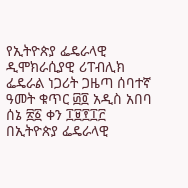የኢትዮጵያ ፌዴራላዊ ዲሞክራሲያዊ ሪፐብሊክ ፌዴራል ነጋሪት ጋዜጣ ሰባተኛ ዓመት ቁጥር ፴፬ አዲስ አበባ ሰኔ ፳፩ ቀን ፲፱፻፲፫ በኢትዮጵያ ፌዴራላዊ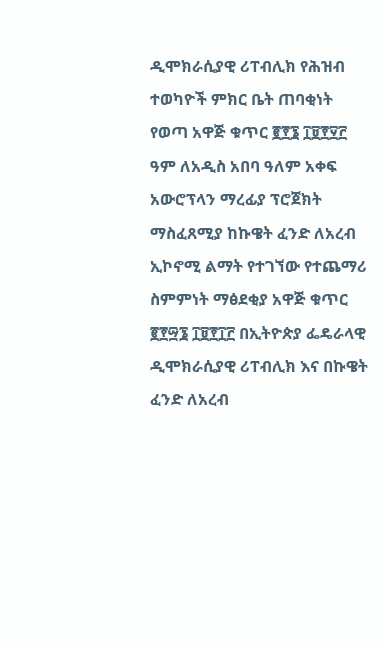ዲሞክራሲያዊ ሪፐብሊክ የሕዝብ ተወካዮች ምክር ቤት ጠባቂነት የወጣ አዋጅ ቁጥር ፪፻፮ ፲፱፻፶፫ ዓም ለአዲስ አበባ ዓለም አቀፍ አውሮፕላን ማረፊያ ፕሮጀክት ማስፈጸሚያ ከኩዌት ፈንድ ለአረብ ኢኮኖሚ ልማት የተገኘው የተጨማሪ ስምምነት ማፅደቂያ አዋጅ ቁጥር ፪፻፵፮ ፲፱፻፲፫ በኢትዮጵያ ፌዴራላዊ ዲሞክራሲያዊ ሪፐብሊክ እና በኩዌት ፈንድ ለአረብ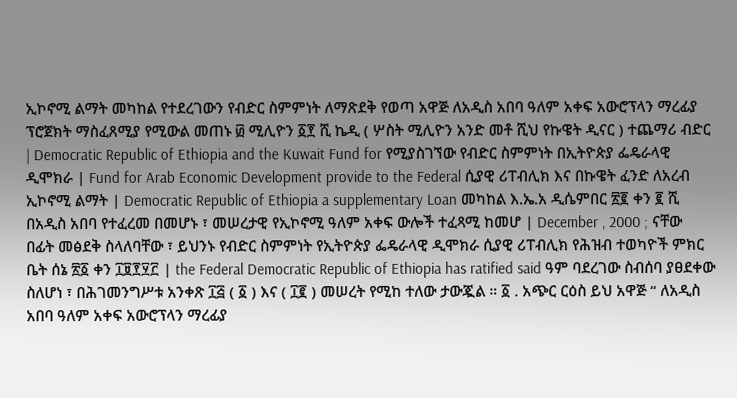ኢኮኖሚ ልማት መካከል የተደረገውን የብድር ስምምነት ለማጽደቅ የወጣ አዋጅ ለአዲስ አበባ ዓለም አቀፍ አውሮፕላን ማረፊያ ፕሮጀክት ማስፈጸሚያ የሚውል መጠኑ ፴ ሚሊዮን ፩፻ ሺ ኬዲ ( ሦስት ሚሊዮን አንድ መቶ ሺህ የኩዌት ዲናር ) ተጨማሪ ብድር | Democratic Republic of Ethiopia and the Kuwait Fund for የሚያስገኘው የብድር ስምምነት በኢትዮጵያ ፌዴራላዊ ዲሞክራ | Fund for Arab Economic Development provide to the Federal ሲያዊ ሪፐብሊክ እና በኩዌት ፈንድ ለአረብ ኢኮኖሚ ልማት | Democratic Republic of Ethiopia a supplementary Loan መካከል እ.ኤ.አ ዲሴምበር ፳፪ ቀን ፪ ሺ በአዲስ አበባ የተፈረመ በመሆኑ ፣ መሠረታዊ የኢኮኖሚ ዓለም አቀፍ ውሎች ተፈጻሚ ከመሆ | December , 2000 ; ናቸው በፊት መፅደቅ ስላለባቸው ፣ ይህንኑ የብድር ስምምነት የኢትዮጵያ ፌዴራላዊ ዲሞክራ ሲያዊ ሪፐብሊክ የሕዝብ ተወካዮች ምክር ቤት ሰኔ ፳፩ ቀን ፲፱፻፶፫ | the Federal Democratic Republic of Ethiopia has ratified said ዓም ባደረገው ስብሰባ ያፀደቀው ስለሆነ ፣ በሕገመንግሥቱ አንቀጽ ፲፭ ( ፩ ) እና ( ፲፪ ) መሠረት የሚከ ተለው ታውጇል ። ፩ . አጭር ርዕስ ይህ አዋጅ “ ለአዲስ አበባ ዓለም አቀፍ አውሮፕላን ማረፊያ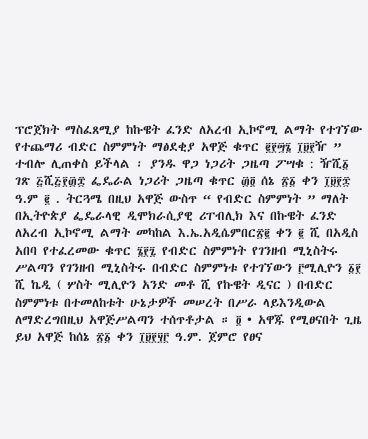ፕሮጀክት ማስፈጸሚያ ከኩዌት ፈንድ ለአረብ ኢኮኖሚ ልማት የተገኘው የተጨማሪ ብድር ስምምነት ማፅደቂያ አዋጅ ቁጥር ፪፻፵፮ ፲፱፻ዥ ” ተብሎ ሊጠቀስ ይችላል ፡ ያንዱ ዋጋ ነጋሪት ጋዜጣ ፖሣቁ : ዥሺ፩ ገጽ ፭ሺ፭፻፴፰ ፌዴራል ነጋሪት ጋዜጣ ቁጥር ፴፬ ሰኔ ፳፩ ቀን ፲፱፻፷ ዓ.ም ፪ . ትርጓሜ በዚህ አዋጅ ውስጥ “ የብድር ስምምነት ” ማለት በኢትዮጵያ ፌዴራላዊ ዲሞክራሲያዊ ሪፐብሊክ እና በኩዌት ፈንድ ለአረብ ኢኮኖሚ ልማት መካከል እ.ኤ.አዲሴምበር፳፪ ቀን ፪ ሺ በአዲስ አበባ የተፈረመው ቁጥር ፮፻፯ የብድር ስምምነት የገንዘብ ሚኒስትሩ ሥልጣን የገንዘብ ሚኒስትሩ በብድር ስምምነቱ የተገኘውን ፫ሚሊዮን ፩፻ ሺ ኬዲ ( ሦስት ሚሊዮን አንድ መቶ ሺ የኩዌት ዲናር ) በብድር ስምምነቱ በተመለከቱት ሁኔታዎች መሠረት በሥራ ላይእንዲውል ለማድረግበዚህ አዋጅሥልጣን ተሰጥቶታል ። ፬ • አዋጁ የሚፀናበት ጊዜ ይህ አዋጅ ከሰኔ ፳፩ ቀን ፲፱፻፶፫ ዓ.ም. ጀምሮ የፀና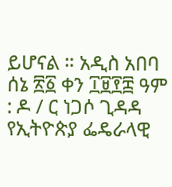ይሆናል ። አዲስ አበባ ሰኔ ፳፩ ቀን ፲፱፻፰ ዓም : ዶ / ር ነጋሶ ጊዳዳ የኢትዮጵያ ፌዴራላዊ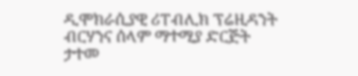ዲሞክራሲያዊ ሪፐብሊክ ፕሬዚዳንት ብርሃንና ሰላም ማተሚያ ድርጅት ታተመ